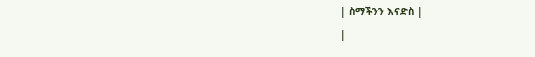| ስማችንን እናድስ |
|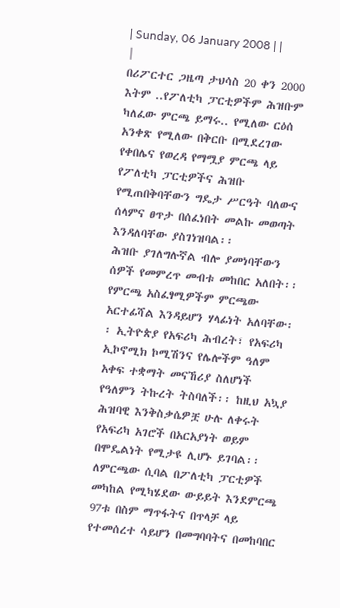| Sunday, 06 January 2008 | |
|
በሪፖርተር ጋዜጣ ታህሳስ 20 ቀን 2000 እትም ..የፖለቲካ ፓርቲዎችም ሕዝቡም ካለፈው ምርጫ ይማሩ.. የሚለው ርዕሰ አንቀጽ የሚለው በቅርቡ በሚደረገው የቀበሌና የወረዳ የማሟያ ምርጫ ላይ የፖለቲካ ፓርቲዎችና ሕዝቡ የሚጠበቅባቸውን ግዴታ ሥርዓት ባለውና ሰላምና ፀጥታ በሰፈነበት መልኩ መወጣት እንዳለባቸው ያስገነዝባል፡፡
ሕዝቡ ያገለግሉኛል ብሎ ያመነባቸውን ሰዎች የመምረጥ መብቱ መከበር አለበት፡፡ የምርጫ አስፈፃሚዎችም ምርጫው አርተፊሻል እንዳይሆን ሃላፊነት አለባቸው፡፡ ኢትዮጵያ የአፍሪካ ሕብረት፣ የአፍሪካ ኢኮኖሚክ ኮሚሽንና የሌሎችም ዓለም አቀፍ ተቋማት መናኸሪያ ስለሆነች የዓለምን ትኩረት ትስባለች፡፡ ከዚህ አኳያ ሕዝባዊ እንቅስቃሴዎቿ ሁሉ ለቀሩት የአፍሪካ አገሮች በአርአያነት ወይም በሞዴልነት የሚታዩ ሊሆኑ ይገባል፡፡ ለምርጫው ሲባል በፖለቲካ ፓርቲዎች መካከል የሚካሄደው ውይይት እንደምርጫ 97ቱ በስም ማጥፋትና በጥላቻ ላይ የተመሰረተ ሳይሆን በመግባባትና በመከባበር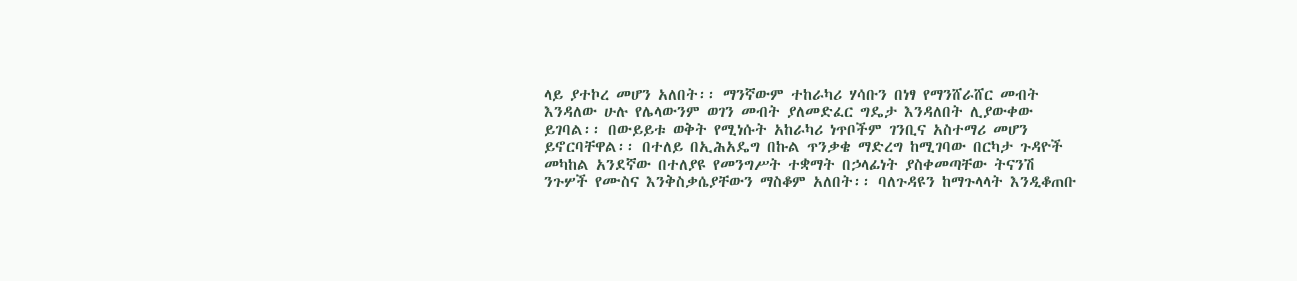ላይ ያተኮረ መሆን አለበት፡፡ ማንኛውም ተከራካሪ ሃሳቡን በነፃ የማንሸራሸር መብት እንዳለው ሁሉ የሌላውንም ወገን መብት ያለመድፈር ግዴታ እንዳለበት ሊያውቀው ይገባል፡፡ በውይይቱ ወቅት የሚነሱት አከራካሪ ነጥቦችም ገንቢና አስተማሪ መሆን ይኖርባቸዋል፡፡ በተለይ በኢሕአዴግ በኩል ጥንቃቄ ማድረግ ከሚገባው በርካታ ጉዳዮች መካከል አንደኛው በተለያዩ የመንግሥት ተቋማት በኃላፊነት ያስቀመጣቸው ትናንሽ ንጉሦች የሙስና እንቅስቃሴያቸውን ማስቆም አለበት፡፡ ባለጉዳዩን ከማጉላላት እንዲቆጠቡ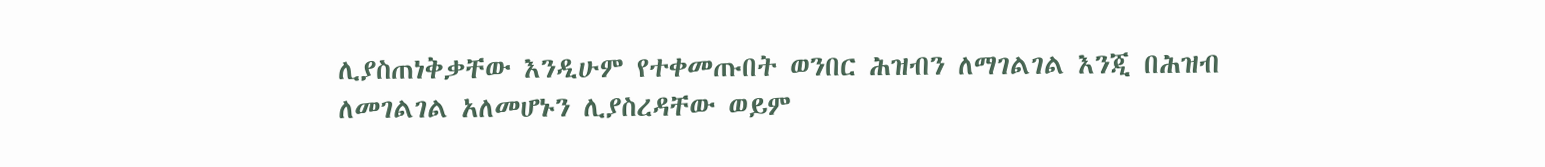ሊያስጠነቅቃቸው እንዲሁም የተቀመጡበት ወንበር ሕዝብን ለማገልገል እንጂ በሕዝብ ለመገልገል አለመሆኑን ሊያስረዳቸው ወይም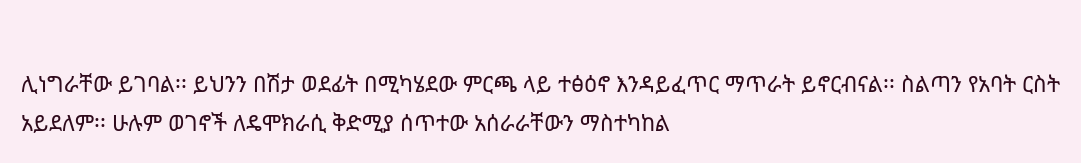ሊነግራቸው ይገባል፡፡ ይህንን በሽታ ወደፊት በሚካሄደው ምርጫ ላይ ተፅዕኖ እንዳይፈጥር ማጥራት ይኖርብናል፡፡ ስልጣን የአባት ርስት አይደለም፡፡ ሁሉም ወገኖች ለዴሞክራሲ ቅድሚያ ሰጥተው አሰራራቸውን ማስተካከል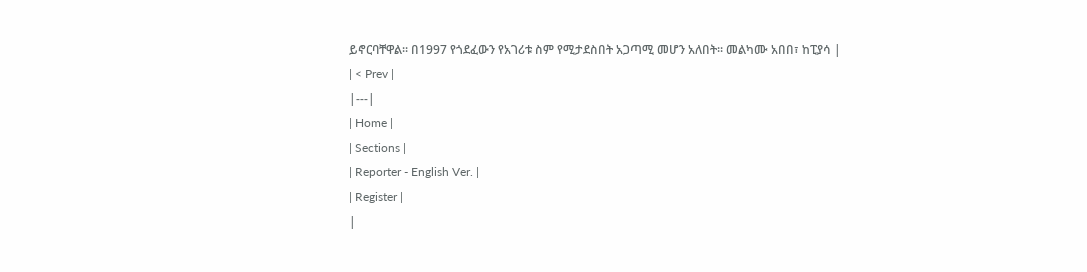ይኖርባቸዋል፡፡ በ1997 የጎደፈውን የአገሪቱ ስም የሚታደስበት አጋጣሚ መሆን አለበት፡፡ መልካሙ አበበ፣ ከፒያሳ |
| < Prev |
|---|
| Home |
| Sections |
| Reporter - English Ver. |
| Register |
|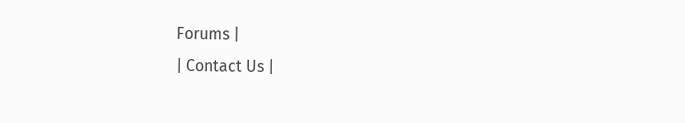Forums |
| Contact Us |